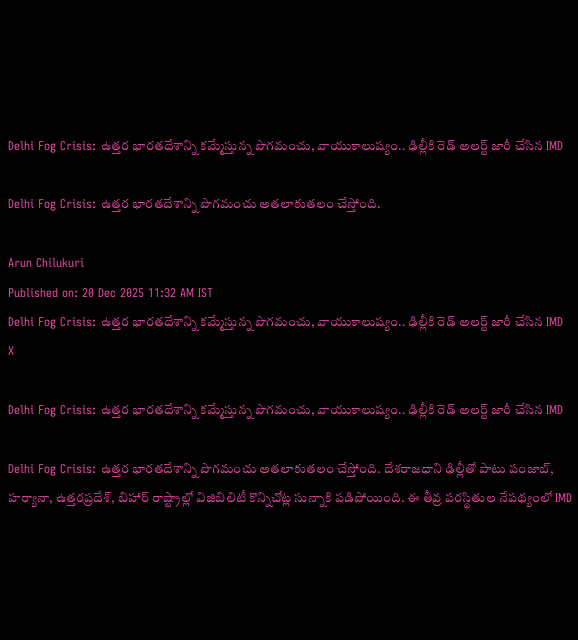Delhi Fog Crisis: ఉత్తర భారతదేశాన్ని కమ్మేస్తున్న పొగమంచు, వాయుకాలుష్యం.. ఢిల్లీకి రెడ్ అలర్ట్ జారీ చేసిన IMD

Delhi Fog Crisis: ఉత్తర భారతదేశాన్ని పొగమంచు అతలాకుతలం చేస్తోంది.

Arun Chilukuri
Published on: 20 Dec 2025 11:32 AM IST
Delhi Fog Crisis: ఉత్తర భారతదేశాన్ని కమ్మేస్తున్న పొగమంచు, వాయుకాలుష్యం.. ఢిల్లీకి రెడ్ అలర్ట్ జారీ చేసిన IMD
X

Delhi Fog Crisis: ఉత్తర భారతదేశాన్ని కమ్మేస్తున్న పొగమంచు, వాయుకాలుష్యం.. ఢిల్లీకి రెడ్ అలర్ట్ జారీ చేసిన IMD

Delhi Fog Crisis: ఉత్తర భారతదేశాన్ని పొగమంచు అతలాకుతలం చేస్తోంది. దేశరాజధాని ఢిల్లీతో పాటు పంజాబ్, హర్యానా, ఉత్తరప్రదేశ్, బిహార్‌ రాష్ట్రాల్లో విజిబిలిటీ కొన్నిచోట్ల సున్నాకి పడిపోయింది. ఈ తీవ్ర పరస్థితుల నేపథ్యంలో IMD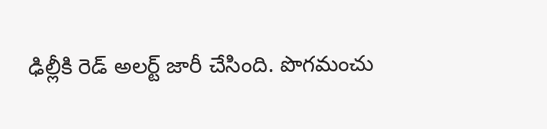ఢిల్లీకి రెడ్ అలర్ట్ జారీ చేసింది. పొగమంచు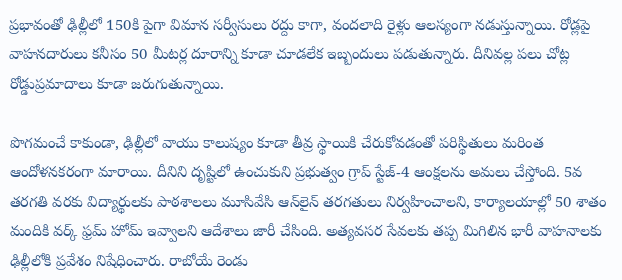ప్రభావంతో ఢిల్లీలో 150కి పైగా విమాన సర్వీసులు రద్దు కాగా, వందలాది రైళ్లు ఆలస్యంగా నడుస్తున్నాయి. రోడ్లపై వాహనదారులు కనీసం 50 మీటర్ల దూరాన్ని కూడా చూడలేక ఇబ్బందులు పడుతున్నారు. దీనివల్ల పలు చోట్ల రోడ్డుప్రమాదాలు కూడా జరుగుతున్నాయి.

పొగమంచే కాకుండా, ఢిల్లీలో వాయు కాలుష్యం కూడా తీవ్ర స్థాయికి చేరుకోవడంతో పరిస్థితులు మరింత ఆందోళనకరంగా మారాయి. దీనిని దృష్టిలో ఉంచుకుని ప్రభుత్వం గ్రాప్ స్టేజ్-4 ఆంక్షలను అమలు చేస్తోంది. 5వ తరగతి వరకు విద్యార్థులకు పాఠశాలలు మూసివేసి ఆన్‌లైన్ తరగతులు నిర్వహించాలని, కార్యాలయాల్లో 50 శాతం మందికి వర్క్ ఫ్రమ్ హోమ్ ఇవ్వాలని ఆదేశాలు జారీ చేసింది. అత్యవసర సేవలకు తప్ప మిగిలిన భారీ వాహనాలకు ఢిల్లీలోకి ప్రవేశం నిషేధించారు. రాబోయే రెండు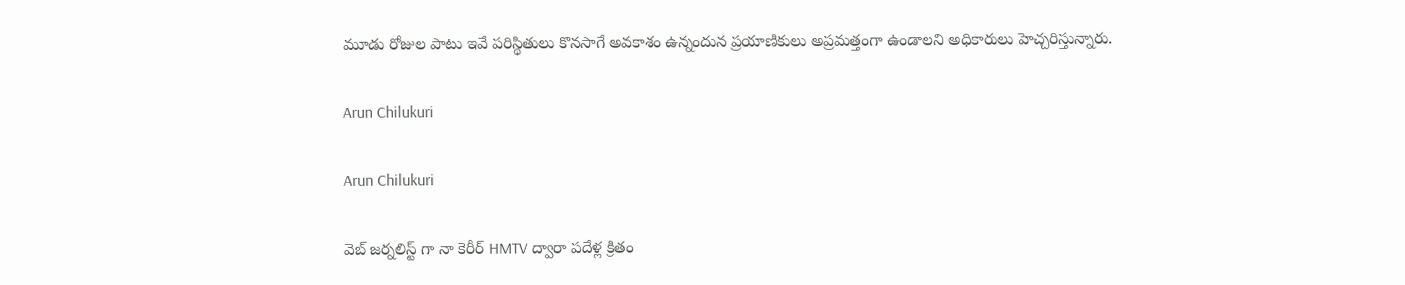మూడు రోజుల పాటు ఇవే పరిస్థితులు కొనసాగే అవకాశం ఉన్నందున ప్రయాణికులు అప్రమత్తంగా ఉండాలని అధికారులు హెచ్చరిస్తున్నారు.

Arun Chilukuri

Arun Chilukuri

వెబ్ జర్నలిస్ట్ గా నా కెరీర్ HMTV ద్వారా పదేళ్ల క్రితం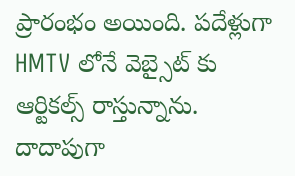ప్రారంభం అయింది. పదేళ్లుగా HMTV లోనే వెబ్సైట్ కు ఆర్టికల్స్ రాస్తున్నాను. దాదాపుగా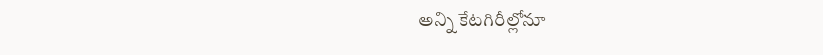అన్ని కేటగిరీల్లోనూ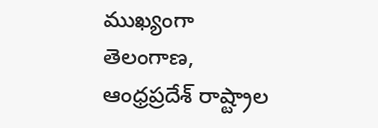ముఖ్యంగా తెలంగాణ, ఆంధ్రప్రదేశ్ రాష్ట్రాల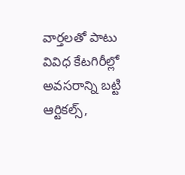వార్తలతో పాటు వివిధ కేటగిరీల్లో అవసరాన్ని బట్టి ఆర్టికల్స్,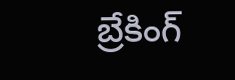బ్రేకింగ్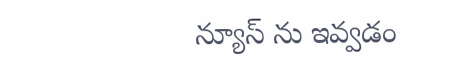న్యూస్ ను ఇవ్వడం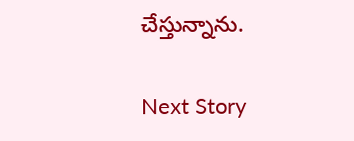చేస్తున్నాను.

Next Story